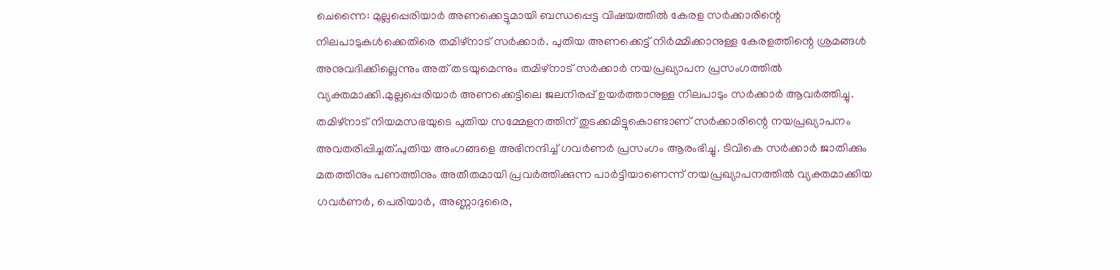ചെന്നൈ: മുല്ലപ്പെരിയാർ അണക്കെട്ടുമായി ബന്ധപ്പെട്ട വിഷയത്തിൽ കേരള സർക്കാരിന്റെ നിലപാടുകൾക്കെതിരെ തമിഴ്നാട് സർക്കാർ. പുതിയ അണക്കെട്ട് നിർമ്മിക്കാനുള്ള കേരളത്തിന്റെ ശ്രമങ്ങൾ അനുവദിക്കില്ലെന്നും അത് തടയുമെന്നും തമിഴ്നാട് സർക്കാർ നയപ്രഖ്യാപന പ്രസംഗത്തിൽ വ്യക്തമാക്കി.മുല്ലപ്പെരിയാർ അണക്കെട്ടിലെ ജലനിരപ്പ് ഉയർത്താനുള്ള നിലപാടും സർക്കാർ ആവർത്തിച്ചു. തമിഴ്നാട് നിയമസഭയുടെ പുതിയ സമ്മേളനത്തിന് തുടക്കമിട്ടുകൊണ്ടാണ് സർക്കാരിന്റെ നയപ്രഖ്യാപനം അവതരിപ്പിച്ചത്.പുതിയ അംഗങ്ങളെ അഭിനന്ദിച്ച് ഗവർണർ പ്രസംഗം ആരംഭിച്ചു. ടിവികെ സർക്കാർ ജാതിക്കും മതത്തിനും പണത്തിനും അതീതമായി പ്രവർത്തിക്കുന്ന പാർട്ടിയാണെന്ന് നയപ്രഖ്യാപനത്തിൽ വ്യക്തമാക്കിയ ഗവർണർ, പെരിയാർ, അണ്ണാദുരൈ,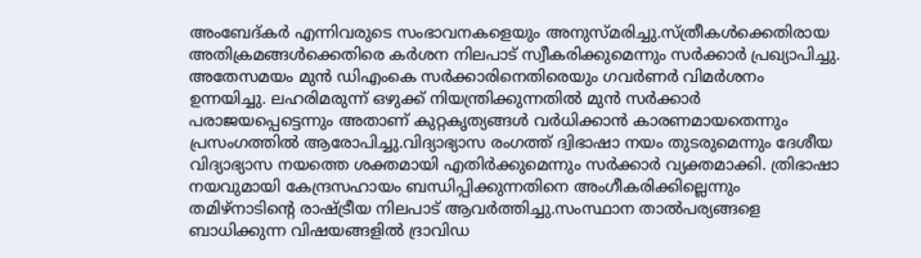അംബേദ്കർ എന്നിവരുടെ സംഭാവനകളെയും അനുസ്മരിച്ചു.സ്ത്രീകൾക്കെതിരായ അതിക്രമങ്ങൾക്കെതിരെ കർശന നിലപാട് സ്വീകരിക്കുമെന്നും സർക്കാർ പ്രഖ്യാപിച്ചു. അതേസമയം മുൻ ഡിഎംകെ സർക്കാരിനെതിരെയും ഗവർണർ വിമർശനം ഉന്നയിച്ചു. ലഹരിമരുന്ന് ഒഴുക്ക് നിയന്ത്രിക്കുന്നതിൽ മുൻ സർക്കാർ പരാജയപ്പെട്ടെന്നും അതാണ് കുറ്റകൃത്യങ്ങൾ വർധിക്കാൻ കാരണമായതെന്നും പ്രസംഗത്തിൽ ആരോപിച്ചു.വിദ്യാഭ്യാസ രംഗത്ത് ദ്വിഭാഷാ നയം തുടരുമെന്നും ദേശീയ വിദ്യാഭ്യാസ നയത്തെ ശക്തമായി എതിർക്കുമെന്നും സർക്കാർ വ്യക്തമാക്കി. ത്രിഭാഷാ നയവുമായി കേന്ദ്രസഹായം ബന്ധിപ്പിക്കുന്നതിനെ അംഗീകരിക്കില്ലെന്നും തമിഴ്നാടിന്റെ രാഷ്ട്രീയ നിലപാട് ആവർത്തിച്ചു.സംസ്ഥാന താൽപര്യങ്ങളെ ബാധിക്കുന്ന വിഷയങ്ങളിൽ ദ്രാവിഡ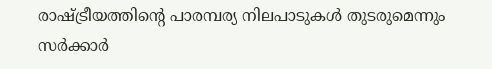രാഷ്ട്രീയത്തിന്റെ പാരമ്പര്യ നിലപാടുകൾ തുടരുമെന്നും സർക്കാർ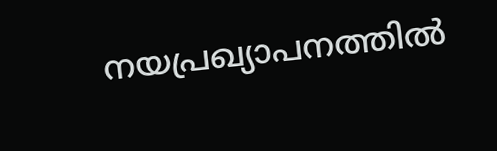നയപ്രഖ്യാപനത്തിൽ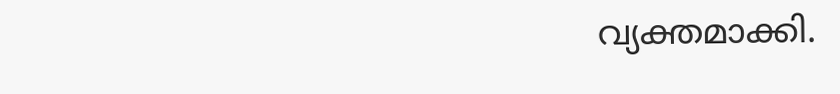വ്യക്തമാക്കി.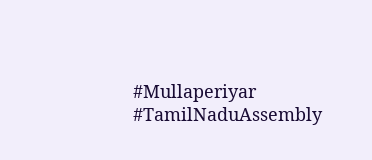#Mullaperiyar #TamilNaduAssembly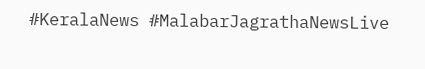#KeralaNews #MalabarJagrathaNewsLive